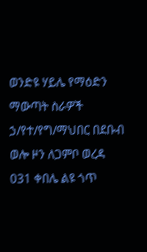ወንድዩ ሃይሌ የማዕድን ማውጣት ስራዎች ኃ/የተ/የግ/ማህበር በደቡብ ወሎ ዞን ለጋምቦ ወረዳ 031 ቀበሌ ልዩ ጎጥ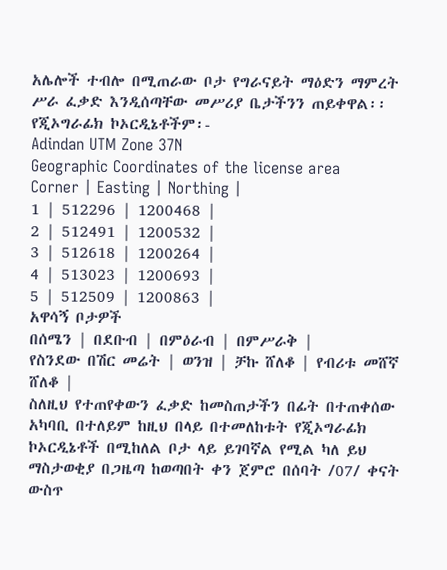አሌሎች ተብሎ በሚጠራው ቦታ የግራናይት ማዕድን ማምረት ሥራ ፈቃድ እንዲሰጣቸው መሥሪያ ቤታችንን ጠይቀዋል፡፡
የጂኦግራፊክ ኮኦርዲኔቶችም፡-
Adindan UTM Zone 37N
Geographic Coordinates of the license area
Corner | Easting | Northing |
1 | 512296 | 1200468 |
2 | 512491 | 1200532 |
3 | 512618 | 1200264 |
4 | 513023 | 1200693 |
5 | 512509 | 1200863 |
አዋሳኝ ቦታዎች
በሰሜን | በደቡብ | በምዕራብ | በምሥራቅ |
የስንደው በሽር መሬት | ወንዝ | ቻኩ ሸለቆ | የብሪቱ መሸኛ ሸለቆ |
ስለዚህ የተጠየቀውን ፈቃድ ከመስጠታችን በፊት በተጠቀሰው አካባቢ በተለይም ከዚህ በላይ በተመለከቱት የጂኦግራፊክ ኮኦርዲኔቶች በሚከለል ቦታ ላይ ይገባኛል የሚል ካለ ይህ ማስታወቂያ በጋዜጣ ከወጣበት ቀን ጀምሮ በሰባት /07/ ቀናት ውስጥ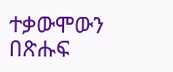ተቃውሞውን በጽሑፍ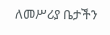ለመሥሪያ ቤታችን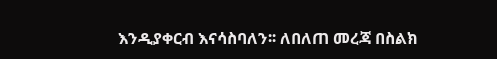እንዲያቀርብ እናሳስባለን፡፡ ለበለጠ መረጃ በስልክ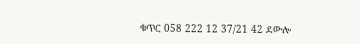ቁጥር 058 222 12 37/21 42 ደውሎ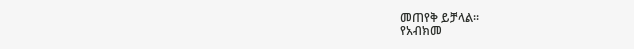መጠየቅ ይቻላል፡፡
የአብክመ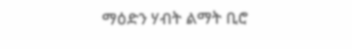ማዕድን ሃብት ልማት ቢሮ